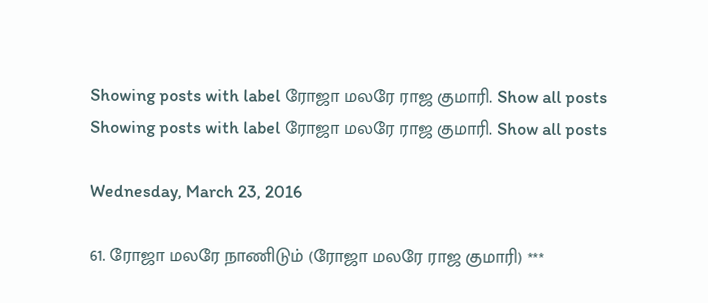Showing posts with label ரோஜா மலரே ராஜ குமாரி. Show all posts
Showing posts with label ரோஜா மலரே ராஜ குமாரி. Show all posts

Wednesday, March 23, 2016

61. ரோஜா மலரே நாணிடும் (ரோஜா மலரே ராஜ குமாரி) ***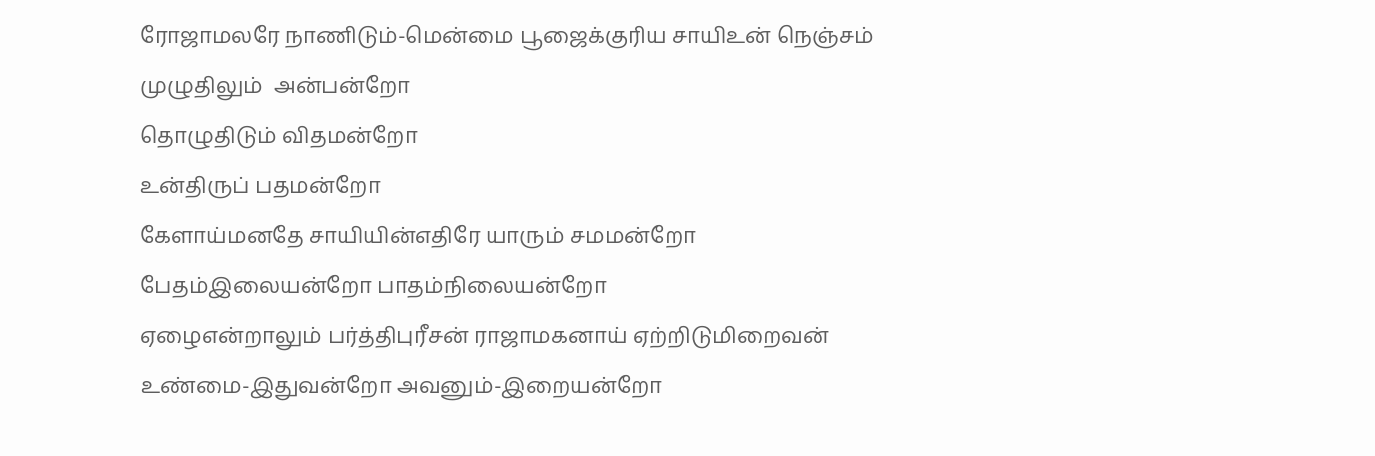ரோஜாமலரே நாணிடும்-மென்மை பூஜைக்குரிய சாயிஉன் நெஞ்சம்
முழுதிலும்  அன்பன்றோ
தொழுதிடும் விதமன்றோ
உன்திருப் பதமன்றோ
கேளாய்மனதே சாயியின்எதிரே யாரும் சமமன்றோ
பேதம்இலையன்றோ பாதம்நிலையன்றோ
ஏழைஎன்றாலும் பர்த்திபுரீசன் ராஜாமகனாய் ஏற்றிடுமிறைவன்
உண்மை-இதுவன்றோ அவனும்-இறையன்றோ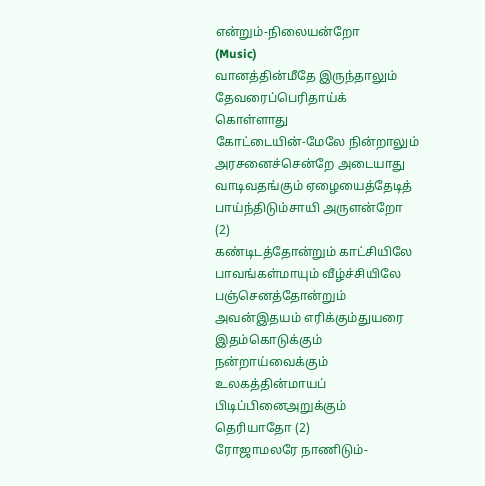என்றும்-நிலையன்றோ
(Music)
வானத்தின்மீதே இருந்தாலும் தேவரைப்பெரிதாய்க் கொள்ளாது
கோட்டையின்-மேலே நின்றாலும் அரசனைச்சென்றே அடையாது
வாடிவதங்கும் ஏழையைத்தேடித் பாய்ந்திடும்சாயி அருளன்றோ (2)
கண்டிடத்தோன்றும் காட்சியிலே பாவங்கள்மாயும் வீழ்ச்சியிலே
பஞ்செனத்தோன்றும் அவன்இதயம் எரிக்கும்துயரை இதம்கொடுக்கும்
நன்றாய்வைக்கும் உலகத்தின்மாயப் பிடிப்பினைஅறுக்கும் தெரியாதோ (2)
ரோஜாமலரே நாணிடும்-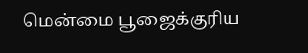மென்மை பூஜைக்குரிய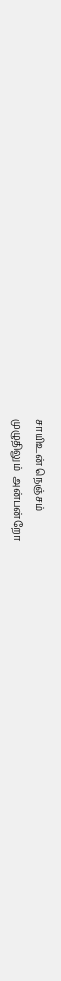சாயிஉன் நெஞ்சம்
முழுதிலும்  அன்பன்றோ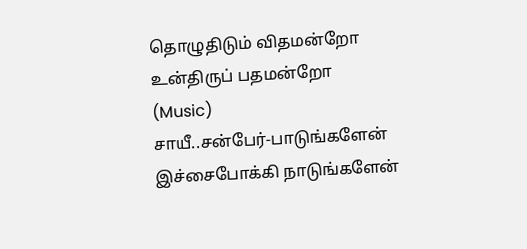தொழுதிடும் விதமன்றோ
உன்திருப் பதமன்றோ
(Music)
சாயீ..சன்பேர்-பாடுங்களேன் இச்சைபோக்கி நாடுங்களேன்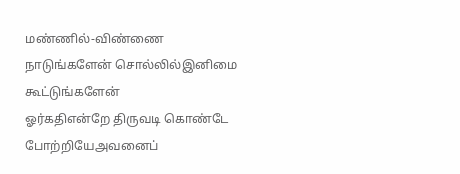மண்ணில்-விண்ணை நாடுங்களேன் சொல்லில்இனிமை கூட்டுங்களேன்
ஓர்கதிஎன்றே திருவடி கொண்டே போற்றியேஅவனைப்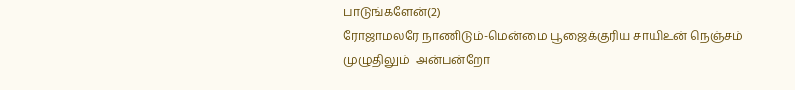பாடுங்களேன்(2)
ரோஜாமலரே நாணிடும்-மென்மை பூஜைக்குரிய சாயிஉன் நெஞ்சம்
முழுதிலும்  அன்பன்றோ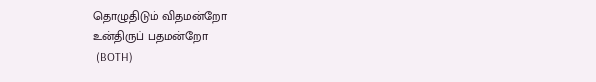தொழுதிடும் விதமன்றோ
உன்திருப் பதமன்றோ
 (BOTH)